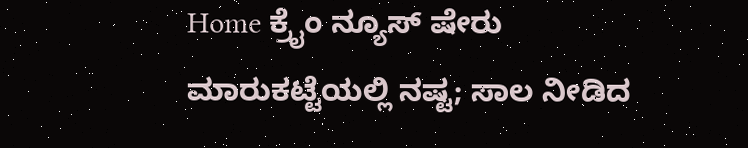Home ಕ್ರೈಂ ನ್ಯೂಸ್ ಷೇರು ಮಾರುಕಟ್ಟೆಯಲ್ಲಿ ನಷ್ಟ; ಸಾಲ ನೀಡಿದ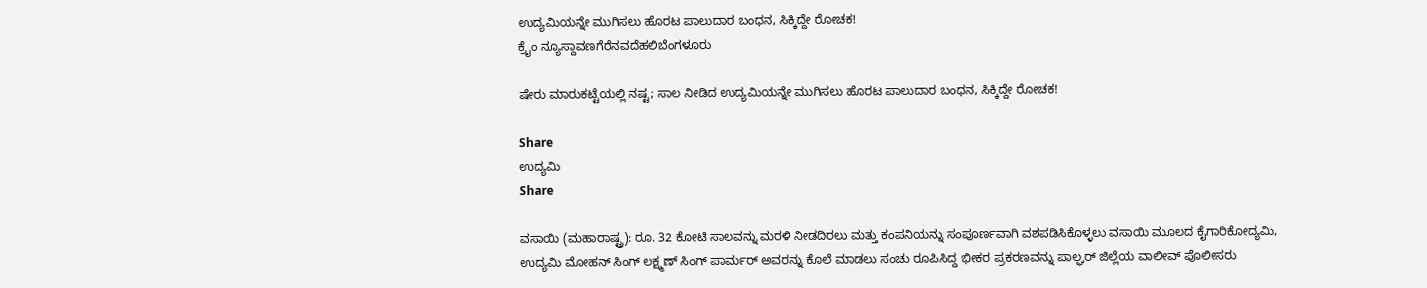ಉದ್ಯಮಿಯನ್ನೇ ಮುಗಿಸಲು ಹೊರಟ ಪಾಲುದಾರ ಬಂಧನ, ಸಿಕ್ಕಿದ್ದೇ ರೋಚಕ!
ಕ್ರೈಂ ನ್ಯೂಸ್ದಾವಣಗೆರೆನವದೆಹಲಿಬೆಂಗಳೂರು

ಷೇರು ಮಾರುಕಟ್ಟೆಯಲ್ಲಿ ನಷ್ಟ; ಸಾಲ ನೀಡಿದ ಉದ್ಯಮಿಯನ್ನೇ ಮುಗಿಸಲು ಹೊರಟ ಪಾಲುದಾರ ಬಂಧನ, ಸಿಕ್ಕಿದ್ದೇ ರೋಚಕ!

Share
ಉದ್ಯಮಿ
Share

ವಸಾಯಿ (ಮಹಾರಾಷ್ಟ್ರ): ರೂ. 32 ಕೋಟಿ ಸಾಲವನ್ನು ಮರಳಿ ನೀಡದಿರಲು ಮತ್ತು ಕಂಪನಿಯನ್ನು ಸಂಪೂರ್ಣವಾಗಿ ವಶಪಡಿಸಿಕೊಳ್ಳಲು ವಸಾಯಿ ಮೂಲದ ಕೈಗಾರಿಕೋದ್ಯಮಿ, ಉದ್ಯಮಿ ಮೋಹನ್ ಸಿಂಗ್ ಲಕ್ಷ್ಮಣ್ ಸಿಂಗ್ ಪಾರ್ಮರ್ ಅವರನ್ನು ಕೊಲೆ ಮಾಡಲು ಸಂಚು ರೂಪಿಸಿದ್ದ ಭೀಕರ ಪ್ರಕರಣವನ್ನು ಪಾಲ್ಘರ್ ಜಿಲ್ಲೆಯ ವಾಲೀವ್ ಪೊಲೀಸರು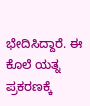ಭೇದಿಸಿದ್ದಾರೆ. ಈ ಕೊಲೆ ಯತ್ನ ಪ್ರಕರಣಕ್ಕೆ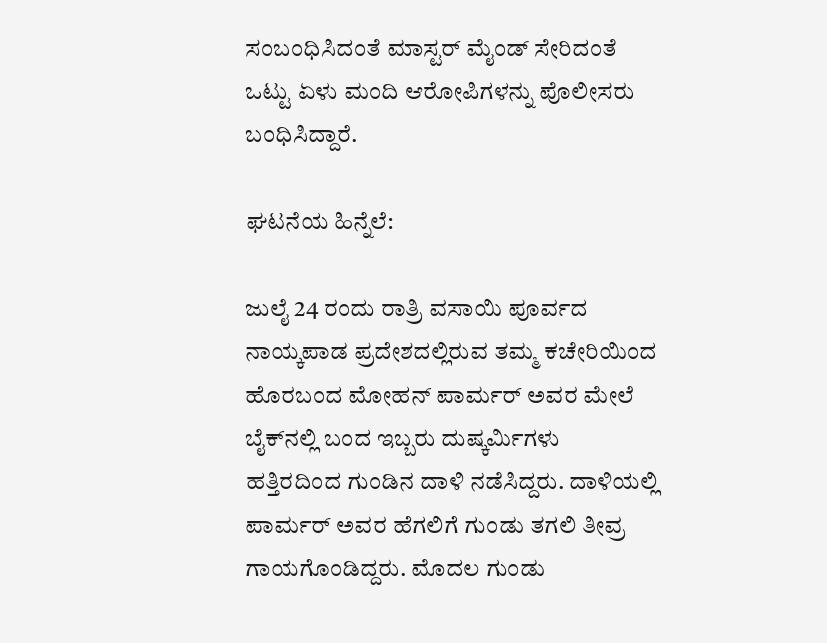ಸಂಬಂಧಿಸಿದಂತೆ ಮಾಸ್ಟರ್ ಮೈಂಡ್ ಸೇರಿದಂತೆ ಒಟ್ಟು ಏಳು ಮಂದಿ ಆರೋಪಿಗಳನ್ನು ಪೊಲೀಸರು ಬಂಧಿಸಿದ್ದಾರೆ.

ಘಟನೆಯ ಹಿನ್ನೆಲೆ:

ಜುಲೈ 24 ರಂದು ರಾತ್ರಿ ವಸಾಯಿ ಪೂರ್ವದ ನಾಯ್ಕಪಾಡ ಪ್ರದೇಶದಲ್ಲಿರುವ ತಮ್ಮ ಕಚೇರಿಯಿಂದ ಹೊರಬಂದ ಮೋಹನ್ ಪಾರ್ಮರ್ ಅವರ ಮೇಲೆ ಬೈಕ್‌ನಲ್ಲಿ ಬಂದ ಇಬ್ಬರು ದುಷ್ಕರ್ಮಿಗಳು ಹತ್ತಿರದಿಂದ ಗುಂಡಿನ ದಾಳಿ ನಡೆಸಿದ್ದರು. ದಾಳಿಯಲ್ಲಿ ಪಾರ್ಮರ್ ಅವರ ಹೆಗಲಿಗೆ ಗುಂಡು ತಗಲಿ ತೀವ್ರ ಗಾಯಗೊಂಡಿದ್ದರು. ಮೊದಲ ಗುಂಡು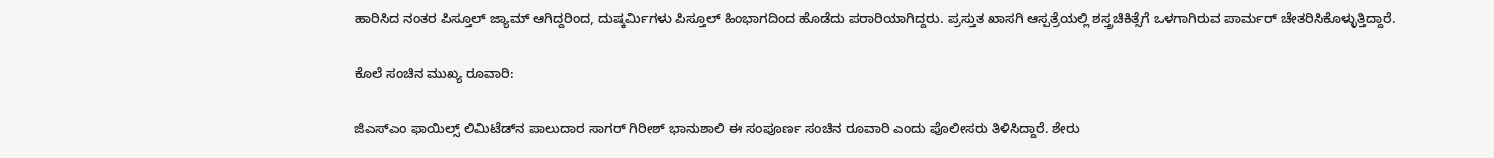ಹಾರಿಸಿದ ನಂತರ ಪಿಸ್ತೂಲ್ ಜ್ಯಾಮ್ ಆಗಿದ್ದರಿಂದ, ದುಷ್ಕರ್ಮಿಗಳು ಪಿಸ್ತೂಲ್ ಹಿಂಭಾಗದಿಂದ ಹೊಡೆದು ಪರಾರಿಯಾಗಿದ್ದರು. ಪ್ರಸ್ತುತ ಖಾಸಗಿ ಆಸ್ಪತ್ರೆಯಲ್ಲಿ ಶಸ್ತ್ರಚಿಕಿತ್ಸೆಗೆ ಒಳಗಾಗಿರುವ ಪಾರ್ಮರ್ ಚೇತರಿಸಿಕೊಳ್ಳುತ್ತಿದ್ದಾರೆ.

ಕೊಲೆ ಸಂಚಿನ ಮುಖ್ಯ ರೂವಾರಿ:

ಜಿಎಸ್ಎಂ ಫಾಯಿಲ್ಸ್ ಲಿಮಿಟೆಡ್‌ನ ಪಾಲುದಾರ ಸಾಗರ್ ಗಿರೀಶ್ ಭಾನುಶಾಲಿ ಈ ಸಂಪೂರ್ಣ ಸಂಚಿನ ರೂವಾರಿ ಎಂದು ಪೊಲೀಸರು ತಿಳಿಸಿದ್ದಾರೆ. ಶೇರು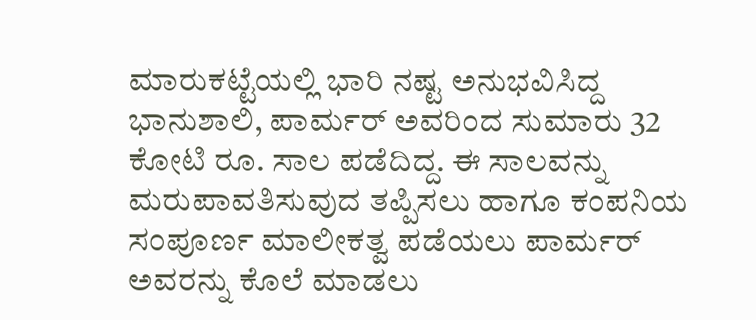ಮಾರುಕಟ್ಟೆಯಲ್ಲಿ ಭಾರಿ ನಷ್ಟ ಅನುಭವಿಸಿದ್ದ ಭಾನುಶಾಲಿ, ಪಾರ್ಮರ್ ಅವರಿಂದ ಸುಮಾರು 32 ಕೋಟಿ ರೂ. ಸಾಲ ಪಡೆದಿದ್ದ. ಈ ಸಾಲವನ್ನು ಮರುಪಾವತಿಸುವುದ ತಪ್ಪಿಸಲು ಹಾಗೂ ಕಂಪನಿಯ ಸಂಪೂರ್ಣ ಮಾಲೀಕತ್ವ ಪಡೆಯಲು ಪಾರ್ಮರ್ ಅವರನ್ನು ಕೊಲೆ ಮಾಡಲು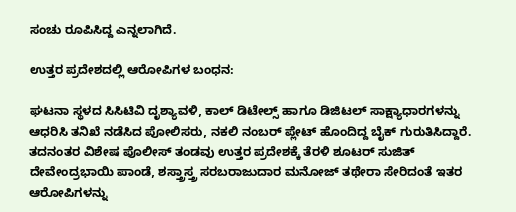ಸಂಚು ರೂಪಿಸಿದ್ದ ಎನ್ನಲಾಗಿದೆ.

ಉತ್ತರ ಪ್ರದೇಶದಲ್ಲಿ ಆರೋಪಿಗಳ ಬಂಧನ:

ಘಟನಾ ಸ್ಥಳದ ಸಿಸಿಟಿವಿ ದೃಶ್ಯಾವಳಿ, ಕಾಲ್ ಡಿಟೇಲ್ಸ್ ಹಾಗೂ ಡಿಜಿಟಲ್ ಸಾಕ್ಷ್ಯಾಧಾರಗಳನ್ನು ಆಧರಿಸಿ ತನಿಖೆ ನಡೆಸಿದ ಪೋಲಿಸರು, ನಕಲಿ ನಂಬರ್ ಪ್ಲೇಟ್ ಹೊಂದಿದ್ದ ಬೈಕ್ ಗುರುತಿಸಿದ್ದಾರೆ. ತದನಂತರ ವಿಶೇಷ ಪೊಲೀಸ್ ತಂಡವು ಉತ್ತರ ಪ್ರದೇಶಕ್ಕೆ ತೆರಳಿ ಶೂಟರ್ ಸುಜಿತ್ ದೇವೇಂದ್ರಭಾಯಿ ಪಾಂಡೆ, ಶಸ್ತ್ರಾಸ್ತ್ರ ಸರಬರಾಜುದಾರ ಮನೋಜ್ ತಥೇರಾ ಸೇರಿದಂತೆ ಇತರ ಆರೋಪಿಗಳನ್ನು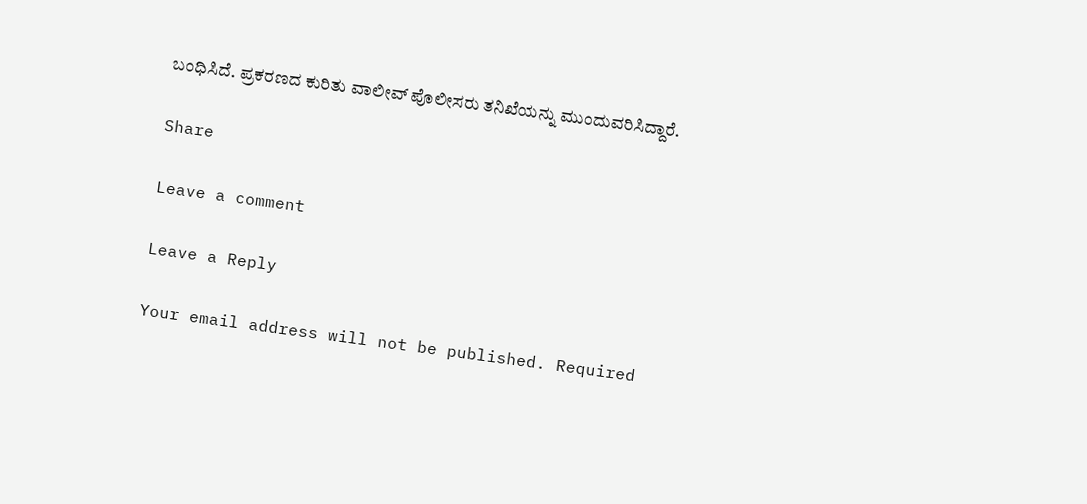ಬಂಧಿಸಿದೆ. ಪ್ರಕರಣದ ಕುರಿತು ವಾಲೀವ್ ಪೊಲೀಸರು ತನಿಖೆಯನ್ನು ಮುಂದುವರಿಸಿದ್ದಾರೆ.

Share

Leave a comment

Leave a Reply

Your email address will not be published. Required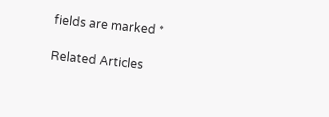fields are marked *

Related Articles